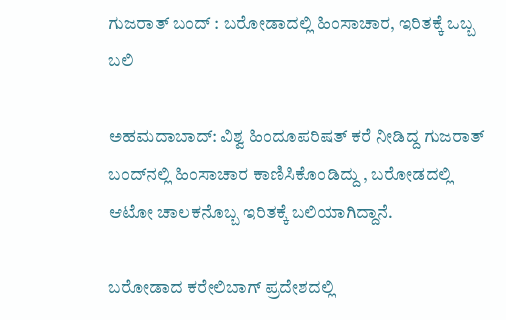ಗುಜರಾತ್‌ ಬಂದ್‌ : ಬರೋಡಾದಲ್ಲಿ ಹಿಂಸಾಚಾರ, ಇರಿತಕ್ಕೆ ಒಬ್ಬ ಬಲಿ

ಅಹಮದಾಬಾದ್‌: ವಿಶ್ವ ಹಿಂದೂಪರಿಷತ್‌ ಕರೆ ನೀಡಿದ್ದ ಗುಜರಾತ್‌ ಬಂದ್‌ನಲ್ಲಿ ಹಿಂಸಾಚಾರ ಕಾಣಿಸಿಕೊಂಡಿದ್ದು , ಬರೋಡದಲ್ಲಿ ಆಟೋ ಚಾಲಕನೊಬ್ಬ ಇರಿತಕ್ಕೆ ಬಲಿಯಾಗಿದ್ದಾನೆ.

ಬರೋಡಾದ ಕರೇಲಿಬಾಗ್‌ ಪ್ರದೇಶದಲ್ಲಿ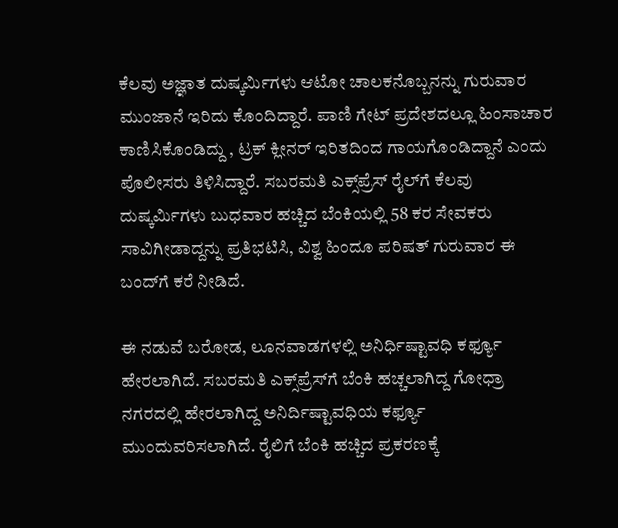ಕೆಲವು ಅಜ್ಞಾತ ದುಷ್ಕರ್ಮಿಗಳು ಆಟೋ ಚಾಲಕನೊಬ್ಬನನ್ನು ಗುರುವಾರ ಮುಂಜಾನೆ ಇರಿದು ಕೊಂದಿದ್ದಾರೆ. ಪಾಣಿ ಗೇಟ್‌ ಪ್ರದೇಶದಲ್ಲೂ ಹಿಂಸಾಚಾರ ಕಾಣಿಸಿಕೊಂಡಿದ್ದು , ಟ್ರಕ್‌ ಕ್ಲೀನರ್‌ ಇರಿತದಿಂದ ಗಾಯಗೊಂಡಿದ್ದಾನೆ ಎಂದು ಪೊಲೀಸರು ತಿಳಿಸಿದ್ದಾರೆ. ಸಬರಮತಿ ಎಕ್ಸ್‌ಪ್ರೆಸ್‌ ರೈಲ್‌ಗೆ ಕೆಲವು ದುಷ್ಕರ್ಮಿಗಳು ಬುಧವಾರ ಹಚ್ಚಿದ ಬೆಂಕಿಯಲ್ಲಿ 58 ಕರ ಸೇವಕರು ಸಾವಿಗೀಡಾದ್ದನ್ನು ಪ್ರತಿಭಟಿಸಿ, ವಿಶ್ವ ಹಿಂದೂ ಪರಿಷತ್‌ ಗುರುವಾರ ಈ ಬಂದ್‌ಗೆ ಕರೆ ನೀಡಿದೆ.

ಈ ನಡುವೆ ಬರೋಡ, ಲೂನವಾಡಗಳಲ್ಲಿ ಅನಿರ್ಧಿಷ್ಟಾವಧಿ ಕರ್ಫ್ಯೂ ಹೇರಲಾಗಿದೆ. ಸಬರಮತಿ ಎಕ್ಸ್‌ಪ್ರೆಸ್‌ಗೆ ಬೆಂಕಿ ಹಚ್ಚಲಾಗಿದ್ದ ಗೋಧ್ರಾ ನಗರದಲ್ಲಿ ಹೇರಲಾಗಿದ್ದ ಅನಿರ್ದಿಷ್ಟಾವಧಿಯ ಕರ್ಫ್ಯೂ ಮುಂದುವರಿಸಲಾಗಿದೆ. ರೈಲಿಗೆ ಬೆಂಕಿ ಹಚ್ಚಿದ ಪ್ರಕರಣಕ್ಕೆ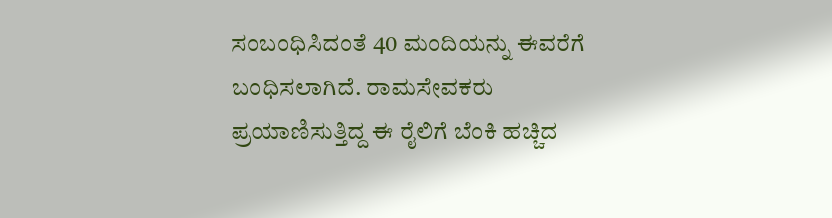ಸಂಬಂಧಿಸಿದಂತೆ 40 ಮಂದಿಯನ್ನು ಈವರೆಗೆ ಬಂಧಿಸಲಾಗಿದೆ. ರಾಮಸೇವಕರು ಪ್ರಯಾಣಿಸುತ್ತಿದ್ದ ಈ ರೈಲಿಗೆ ಬೆಂಕಿ ಹಚ್ಚಿದ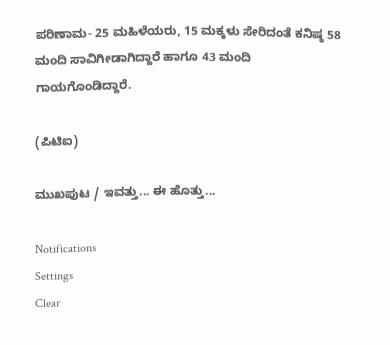ಪರಿಣಾಮ- 25 ಮಹಿಳೆಯರು, 15 ಮಕ್ಕಳು ಸೇರಿದಂತೆ ಕನಿಷ್ಠ 58 ಮಂದಿ ಸಾವಿಗೀಡಾಗಿದ್ದಾರೆ ಹಾಗೂ 43 ಮಂದಿ ಗಾಯಗೊಂಡಿದ್ದಾರೆ.

(ಪಿಟಿಐ)

ಮುಖಪುಟ / ಇವತ್ತು... ಈ ಹೊತ್ತು...

Notifications
Settings
Clear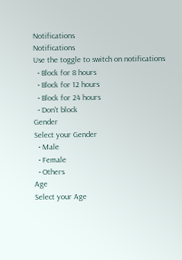Notifications
Notifications
Use the toggle to switch on notifications
  • Block for 8 hours
  • Block for 12 hours
  • Block for 24 hours
  • Don't block
Gender
Select your Gender
  • Male
  • Female
  • Others
Age
Select your Age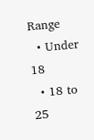Range
  • Under 18
  • 18 to 25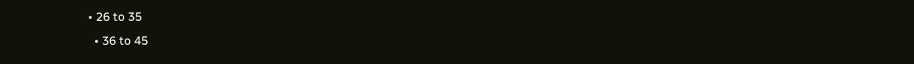• 26 to 35
  • 36 to 45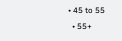• 45 to 55
  • 55+